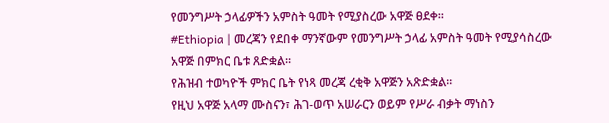የመንግሥት ኃላፊዎችን አምስት ዓመት የሚያስረው አዋጅ ፀደቀ።
#Ethiopia | መረጃን የደበቀ ማንኛውም የመንግሥት ኃላፊ አምስት ዓመት የሚያሳስረው አዋጅ በምክር ቤቱ ጸድቋል።
የሕዝብ ተወካዮች ምክር ቤት የነጻ መረጃ ረቂቅ አዋጅን አጽድቋል።
የዚህ አዋጅ አላማ ሙስናን፣ ሕገ-ወጥ አሠራርን ወይም የሥራ ብቃት ማነስን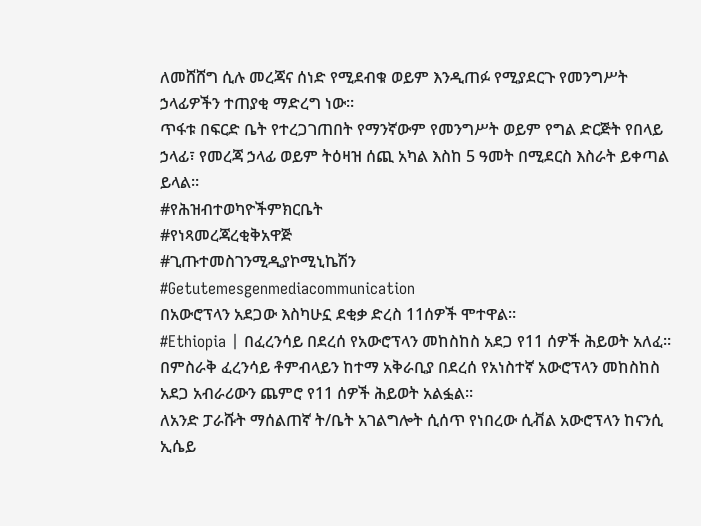ለመሸሸግ ሲሉ መረጃና ሰነድ የሚደብቁ ወይም እንዲጠፉ የሚያደርጉ የመንግሥት ኃላፊዎችን ተጠያቂ ማድረግ ነው።
ጥፋቱ በፍርድ ቤት የተረጋገጠበት የማንኛውም የመንግሥት ወይም የግል ድርጅት የበላይ ኃላፊ፣ የመረጃ ኃላፊ ወይም ትዕዛዝ ሰጪ አካል እስከ 5 ዓመት በሚደርስ እስራት ይቀጣል ይላል።
#የሕዝብተወካዮችምክርቤት
#የነጻመረጃረቂቅአዋጅ
#ጊጡተመስገንሚዲያኮሚኒኬሽን
#Getutemesgenmediacommunication
በአውሮፕላን አደጋው እስካሁኗ ደቂቃ ድረስ 11ሰዎች ሞተዋል።
#Ethiopia | በፈረንሳይ በደረሰ የአውሮፕላን መከስከስ አደጋ የ11 ሰዎች ሕይወት አለፈ።
በምስራቅ ፈረንሳይ ቶምብላይን ከተማ አቅራቢያ በደረሰ የአነስተኛ አውሮፕላን መከስከስ አደጋ አብራሪውን ጨምሮ የ11 ሰዎች ሕይወት አልፏል፡፡
ለአንድ ፓራሹት ማሰልጠኛ ት/ቤት አገልግሎት ሲሰጥ የነበረው ሲቭል አውሮፕላን ከናንሲ ኢሴይ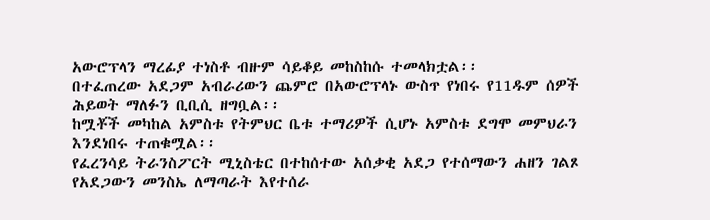አውሮፕላን ማረፊያ ተነስቶ ብዙም ሳይቆይ መከስከሱ ተመላክቷል፡፡
በተፈጠረው አደጋም አብራሪውን ጨምሮ በአውሮፕላኑ ውስጥ የነበሩ የ11ዱም ሰዎች ሕይወት ማለፉን ቢቢሲ ዘግቧል፡፡
ከሟቾች መካከል አምስቱ የትምህር ቤቱ ተማሪዎች ሲሆኑ አምስቱ ደግሞ መምህራን እንደነበሩ ተጠቁሟል፡፡
የፈረንሳይ ትራንስፖርት ሚኒስቴር በተከሰተው አሰቃቂ አደጋ የተሰማውን ሐዘን ገልጾ የአደጋውን መንስኤ ለማጣራት እየተሰራ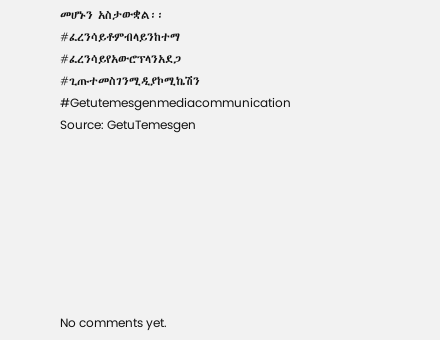መሆኑን አስታውቋል፡፡
#ፈረንሳይቶምብላይንከተማ
#ፈረንሳይየአውሮፕላንአደጋ
#ጊጡተመስገንሚዲያኮሚኬሽን
#Getutemesgenmediacommunication
Source: GetuTemesgen








No comments yet.